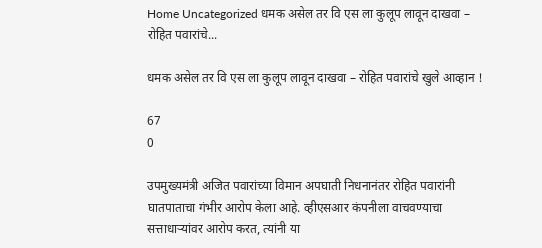Home Uncategorized धमक असेल तर वि एस ला कुलूप लावून दाखवा – रोहित पवारांचे...

धमक असेल तर वि एस ला कुलूप लावून दाखवा – रोहित पवारांचे खुले आव्हान !

67
0

उपमुख्यमंत्री अजित पवारांच्या विमान अपघाती निधनानंतर रोहित पवारांनी घातपाताचा गंभीर आरोप केला आहे. व्हीएसआर कंपनीला वाचवण्याचा सत्ताधाऱ्यांवर आरोप करत, त्यांनी या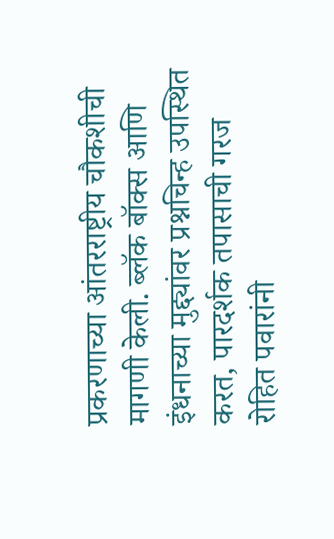प्रकरणाच्या आंतरराष्ट्रीय चौकशीची मागणी केली. ब्लॅक बॉक्स आणि इंधनाच्या मुद्द्यांवर प्रश्नचिन्ह उपस्थित करत, पारदर्शक तपासाची गरज रोहित पवारांनी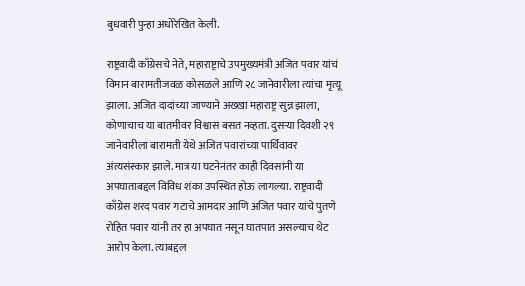बुधवारी पुन्हा अधोरेखित केली.

राष्ट्रवादी काँग्रेसचे नेते, महाराष्ट्राचे उपमुख्यमंत्री अजित पवार यांचं विमान बारामतीजवळ कोसळले आणि २८ जानेवारीला त्यांचा मृत्यू झाला. अजित दादांच्या जाण्याने अख्खा महाराष्ट्र सुन्न झाला, कोणाचाच या बातमीवर विश्वास बसत नव्हता. दुसऱ्या दिवशी २९ जानेवारीला बारामती येथे अजित पवारांच्या पार्थिवावर अंत्यसंस्कार झाले. मात्र या घटनेनंतर काही दिवसांनी या अपघाताबद्दल विविध शंका उपस्थित होऊ लागल्या. राष्ट्रवादी काँग्रेस शरद पवार गटाचे आमदार आणि अजित पवार यांचे पुतणे रोहित पवार यांनी तर हा अपघात नसून घातपात असल्याच थेट आरोप केला. त्याबद्दल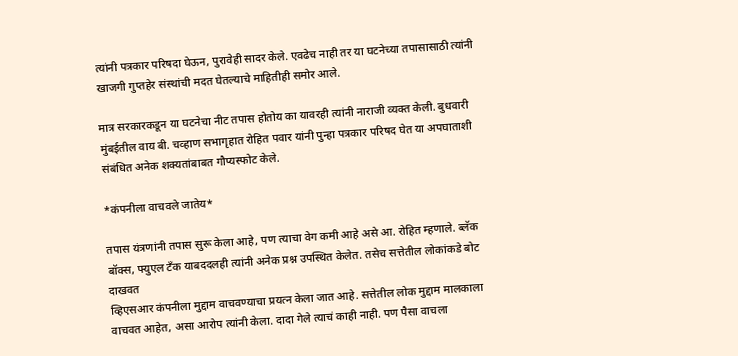त्यांनी पत्रकार परिषदा घेऊन, पुरावेही सादर केले. एवढेच नाही तर या घटनेच्या तपासासाठी त्यांनी खाजगी गुप्तहेर संस्थांची मदत घेतल्याचे माहितीही समोर आले.

मात्र सरकारकडून या घटनेचा नीट तपास होतोय का यावरही त्यांनी नाराजी व्यक्त केली. बुधवारी मुंबईतील वाय बी. चव्हाण सभागृहात रोहित पवार यांनी पुन्हा पत्रकार परिषद घेत या अपघाताशी संबंधित अनेक शक्यतांबाबत गौप्यस्फोट केले.

*कंपनीला वाचवले जातेय*

तपास यंत्रणांनी तपास सुरू केला आहे, पण त्याचा वेग कमी आहे असे आ. रोहित म्हणाले. ब्लॅक बॉक्स, फ्युएल टँक याबददलही त्यांनी अनेक प्रश्न उपस्थित केलेत. तसेच सत्तेतील लोकांकडे बोट दाखवत
व्हिएसआर कंपनीला मुद्दाम वाचवण्याचा प्रयत्न केला जात आहे. सत्तेतील लोक मुद्दाम मालकाला वाचवत आहेत, असा आरोप त्यांनी केला. दादा गेले त्याचं काही नाही. पण पैसा वाचला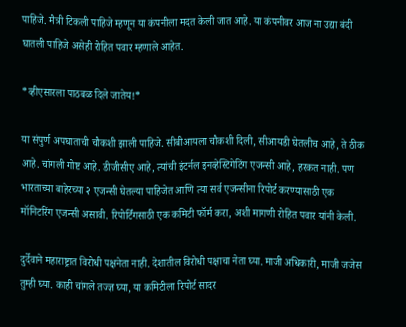पाहिजे. मैत्री टिकली पाहिजे म्हणून या कंपनीला मदत केली जात आहे. या कंपनीवर आज ना उद्या बंदी घातली पाहिजे असेही रोहित पवार म्हणाले आहेत.

*व्हीएसारला पाठबळ दिले जातेय!*

या संपुर्ण अपघाताची चौकशी झाली पाहिजे. सीबीआयला चौकशी दिली, सीआयडी घेतलीच आहे, ते ठीक आहे. चांगली गोष्ट आहे. डीजीसीए आहे, त्यांची इंटर्नल इनव्हेस्टिगेटिंग एजन्सी आहे, हरकत नाही. पण भारताच्या बाहेरच्या २ एजन्सी घेतल्या पाहिजेत आणि त्या सर्व एजन्सीना रिपोर्ट करण्यासाठी एक मॉनिटरिंग एजन्सी असावी. रिपोर्टिंगसाठी एक कमिटी फॉर्म करा, अशी मागणी रोहित पवार यांनी केली.

दुर्देवाने महाराष्ट्रात विरोधी पक्षनेता नाही. देशातील विरोधी पक्षाचा नेता घ्या. माजी अधिकारी, माजी जजेस तुम्ही घ्या. काही चांगले तज्ज्ञ घ्या, या कमिटीला रिपोर्ट सादर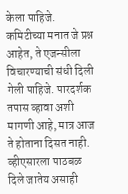केला पाहिजे. कमिटीच्या मनात जे प्रश्न आहेत, ते एजन्सीला विचारण्याची संधी दिली गेली पाहिजे. पारदर्शक तपास व्हावा अशी मागणी आहे, मात्र आज ते होताना दिसत नाही. व्हीएसारला पाठबळ दिले जातेय असाही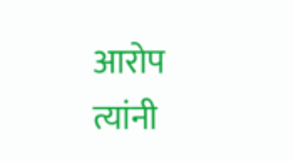आरोप त्यांनी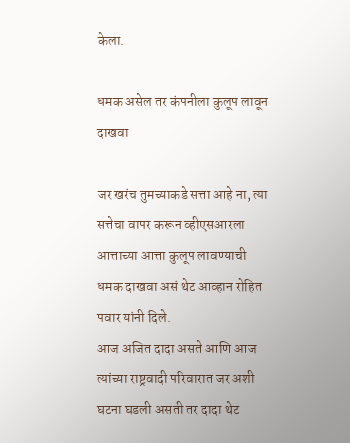केला.

धमक असेल तर कंपनीला कुलूप लावून दाखवा

जर खरंच तुमच्याकडे सत्ता आहे ना, त्या सत्तेचा वापर करून व्हीएसआरला आत्ताच्या आत्ता कुलूप लावण्याची धमक दाखवा असं थेट आव्हान रोहित पवार यांनी दिले.
आज अजित दादा असते आणि आज त्यांच्या राष्ट्रवादी परिवारात जर अशी घटना घडली असती तर दादा थेट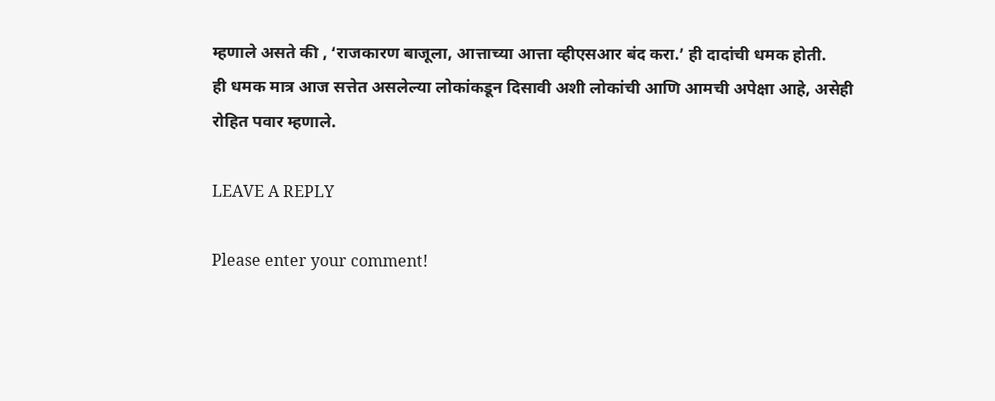म्हणाले असते की , ‘राजकारण बाजूला, आत्ताच्या आत्ता व्हीएसआर बंद करा.’ ही दादांची धमक होती.
ही धमक मात्र आज सत्तेत असलेल्या लोकांकडून दिसावी अशी लोकांची आणि आमची अपेक्षा आहे, असेही रोहित पवार म्हणाले.

LEAVE A REPLY

Please enter your comment!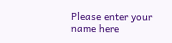Please enter your name here